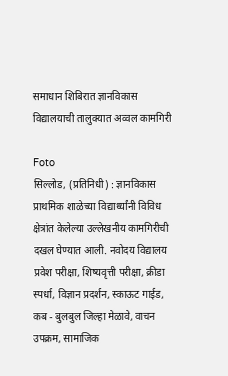समाधान शिबिरात ज्ञानविकास विद्यालयाची तालुक्यात अव्वल कामगिरी

Foto
सिल्लोड, (प्रतिनिधी) : ज्ञानविकास प्राथमिक शाळेच्या विद्यार्थ्यांनी विविध क्षेत्रांत केलेल्या उल्लेखनीय कामगिरीची दखल घेण्यात आली. नवोदय विद्यालय प्रवेश परीक्षा, शिष्यवृत्ती परीक्षा, क्रीडा स्पर्धा, विज्ञान प्रदर्शन, स्काऊट गाईड, कब - बुलबुल जिल्हा मेळावे, वाचन उपक्रम, सामाजिक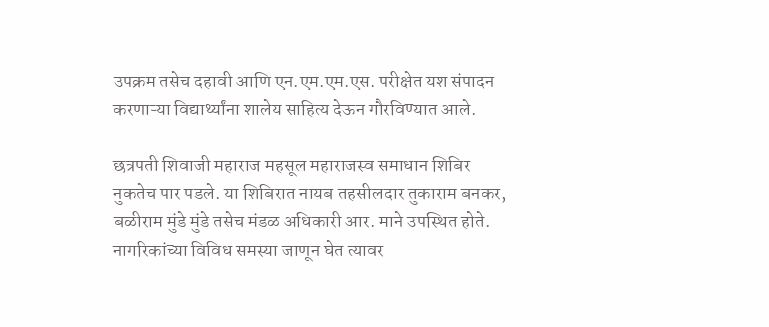उपक्रम तसेच दहावी आणि एन.एम.एम.एस. परीक्षेत यश संपादन करणाऱ्या विद्यार्थ्यांना शालेय साहित्य देऊन गौरविण्यात आले.

छत्रपती शिवाजी महाराज महसूल महाराजस्व समाधान शिबिर नुकतेच पार पडले. या शिबिरात नायब तहसीलदार तुकाराम बनकर, बळीराम मुंडे मुंडे तसेच मंडळ अधिकारी आर. माने उपस्थित होते. नागरिकांच्या विविध समस्या जाणून घेत त्यावर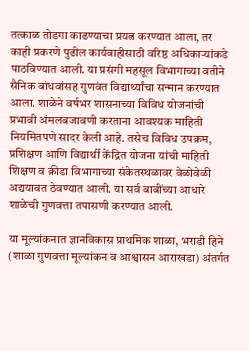तत्काळ तोडगा काढण्याचा प्रयत्न करण्यात आला, तर काही प्रकरणे पुढील कार्यवाहीसाठी वरिष्ठ अधिकाऱ्यांकडे पाठविण्यात आली. या प्रसंगी महसूल विभागाच्या वतीने सैनिक बांधवांसह गुणवंत विद्यार्थ्यांचा सन्मान करण्यात आला. शाळेने वर्षभर शासनाच्या विविध योजनांची प्रभावी अंमलबजावणी करताना आवश्यक माहिती नियमितपणे सादर केली आहे. तसेच विविध उपक्रम, प्रशिक्षण आणि विद्यार्थी केंद्रित योजना यांची माहिती शिक्षण व क्रीडा विभागाच्या संकेतस्थळावर वेळोवेळी अद्ययावत ठेवण्यात आली. या सर्व बाबींच्या आधारे शाळेची गुणवत्ता तपासणी करण्यात आली.

या मूल्यांकनात ज्ञानविकास प्राथमिक शाळा, भराडी हिने (शाळा गुणवत्ता मूल्यांकन व आश्वासन आराखडा) अंतर्गत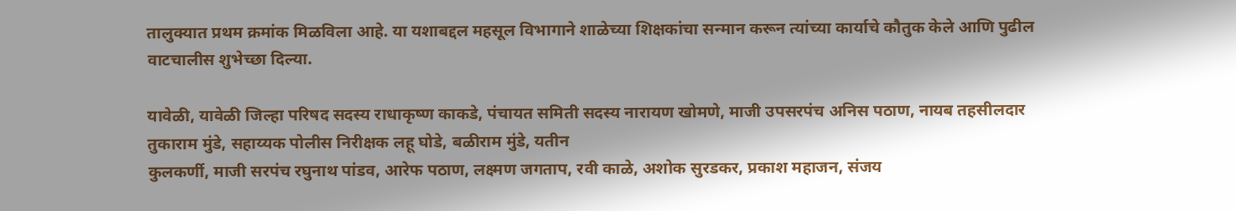तालुक्यात प्रथम क्रमांक मिळविला आहे. या यशाबद्दल महसूल विभागाने शाळेच्या शिक्षकांचा सन्मान करून त्यांच्या कार्याचे कौतुक केले आणि पुढील वाटचालीस शुभेच्छा दिल्या.

यावेळी, यावेळी जिल्हा परिषद सदस्य राधाकृष्ण काकडे, पंचायत समिती सदस्य नारायण खोमणे, माजी उपसरपंच अनिस पठाण, नायब तहसीलदार तुकाराम मुंडे, सहाय्यक पोलीस निरीक्षक लहू घोडे, बळीराम मुंडे, यतीन
कुलकर्णी, माजी सरपंच रघुनाथ पांडव, आरेफ पठाण, लक्ष्मण जगताप, रवी काळे, अशोक सुरडकर, प्रकाश महाजन, संजय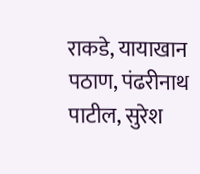राकडे, यायाखान पठाण, पंढरीनाथ पाटील, सुरेश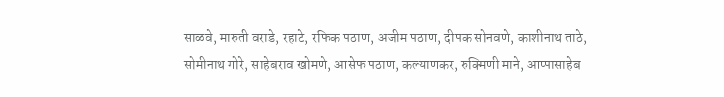साळवे, मारुती वराडे, रहाटे, रफिक पठाण, अजीम पठाण, दीपक सोनवणे, काशीनाथ ताठे, सोमीनाथ गोरे, साहेबराव खोमणे, आसेफ पठाण, कल्याणकर, रुक्मिणी माने, आप्पासाहेब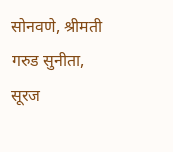सोनवणे, श्रीमती गरुड सुनीता, सूरज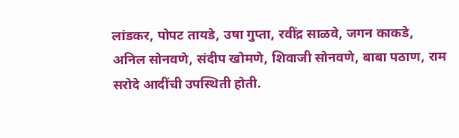लांडकर, पोपट तायडे, उषा गुप्ता, रवींद्र साळवे, जगन काकडे, अनिल सोनवणे, संदीप खोमणे, शिवाजी सोनवणे, बाबा पठाण, राम सरोदे आदींची उपस्थिती होती.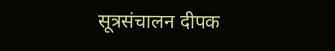सूत्रसंचालन दीपक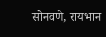सोनवणे, रायभान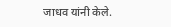जाधव यांनी केले.